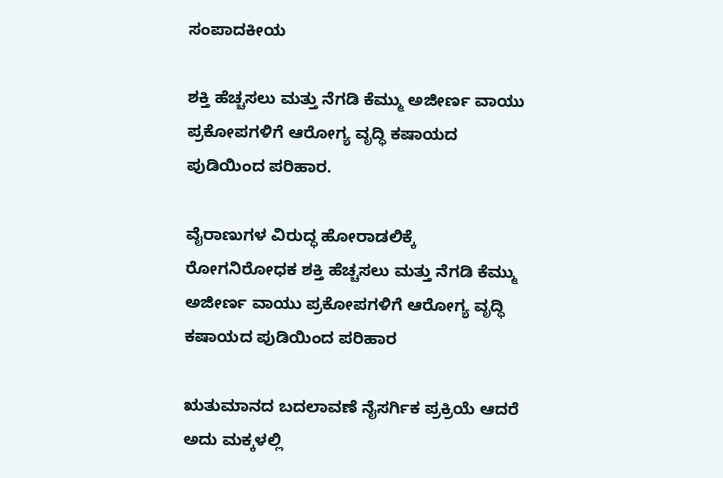ಸಂಪಾದಕೀಯ

ಶಕ್ತಿ ಹೆಚ್ಚಸಲು ಮತ್ತು ನೆಗಡಿ ಕೆಮ್ಮು ಅಜೀರ್ಣ ವಾಯು ಪ್ರಕೋಪಗಳಿಗೆ ಆರೋಗ್ಯ ವೃದ್ಧಿ ಕಷಾಯದ ಪುಡಿಯಿಂದ ಪರಿಹಾರ.

ವೈರಾಣುಗಳ ವಿರುದ್ಧ ಹೋರಾಡಲಿಕ್ಕೆ ರೋಗನಿರೋಧಕ ಶಕ್ತಿ ಹೆಚ್ಚಸಲು ಮತ್ತು ನೆಗಡಿ ಕೆಮ್ಮು ಅಜೀರ್ಣ ವಾಯು ಪ್ರಕೋಪಗಳಿಗೆ ಆರೋಗ್ಯ ವೃದ್ಧಿ ಕಷಾಯದ ಪುಡಿಯಿಂದ ಪರಿಹಾರ

ಋತುಮಾನದ ಬದಲಾವಣೆ ನೈಸರ್ಗಿಕ ಪ್ರಕ್ರಿಯೆ ಆದರೆ ಅದು ಮಕ್ಕಳಲ್ಲಿ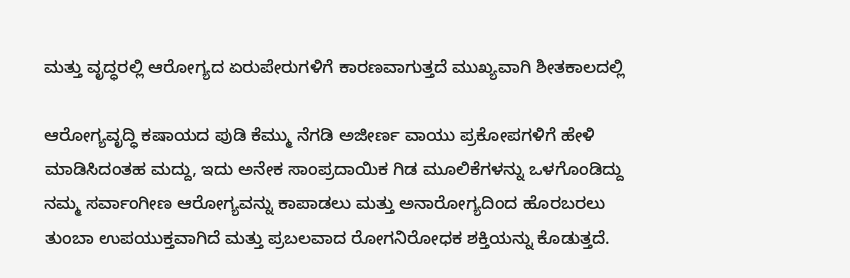ಮತ್ತು ವೃದ್ಧರಲ್ಲಿ ಆರೋಗ್ಯದ ಏರುಪೇರುಗಳಿಗೆ ಕಾರಣವಾಗುತ್ತದೆ ಮುಖ್ಯವಾಗಿ ಶೀತಕಾಲದಲ್ಲಿ

ಆರೋಗ್ಯವೃದ್ಧಿ ಕಷಾಯದ ಪುಡಿ ಕೆಮ್ಮು ನೆಗಡಿ ಅಜೀರ್ಣ ವಾಯು ಪ್ರಕೋಪಗಳಿಗೆ ಹೇಳಿ ಮಾಡಿಸಿದಂತಹ ಮದ್ದು, ಇದು ಅನೇಕ ಸಾಂಪ್ರದಾಯಿಕ ಗಿಡ ಮೂಲಿಕೆಗಳನ್ನು ಒಳಗೊಂಡಿದ್ದು ನಮ್ಮ ಸರ್ವಾಂಗೀಣ ಆರೋಗ್ಯವನ್ನು ಕಾಪಾಡಲು ಮತ್ತು ಅನಾರೋಗ್ಯದಿಂದ ಹೊರಬರಲು ತುಂಬಾ ಉಪಯುಕ್ತವಾಗಿದೆ ಮತ್ತು ಪ್ರಬಲವಾದ ರೋಗನಿರೋಧಕ ಶಕ್ತಿಯನ್ನು ಕೊಡುತ್ತದೆ.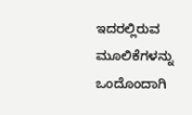ಇದರಲ್ಲಿರುವ ಮೂಲಿಕೆಗಳನ್ನು ಒಂದೊಂದಾಗಿ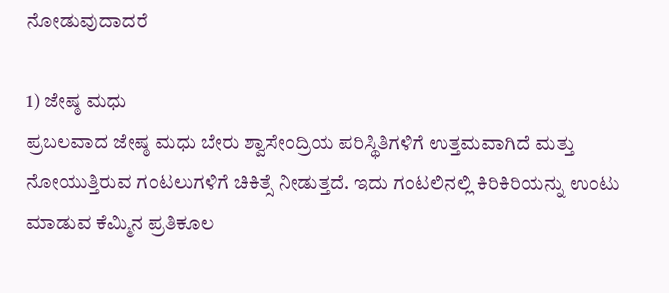ನೋಡುವುದಾದರೆ

1) ಜೇಷ್ಠ ಮಧು
ಪ್ರಬಲವಾದ ಜೇಷ್ಠ ಮಧು ಬೇರು ಶ್ವಾಸೇಂದ್ರಿಯ ಪರಿಸ್ಥಿತಿಗಳಿಗೆ ಉತ್ತಮವಾಗಿದೆ ಮತ್ತು ನೋಯುತ್ತಿರುವ ಗಂಟಲುಗಳಿಗೆ ಚಿಕಿತ್ಸೆ ನೀಡುತ್ತದೆ. ಇದು ಗಂಟಲಿನಲ್ಲಿ ಕಿರಿಕಿರಿಯನ್ನು ಉಂಟು ಮಾಡುವ ಕೆಮ್ಮಿನ ಪ್ರತಿಕೂಲ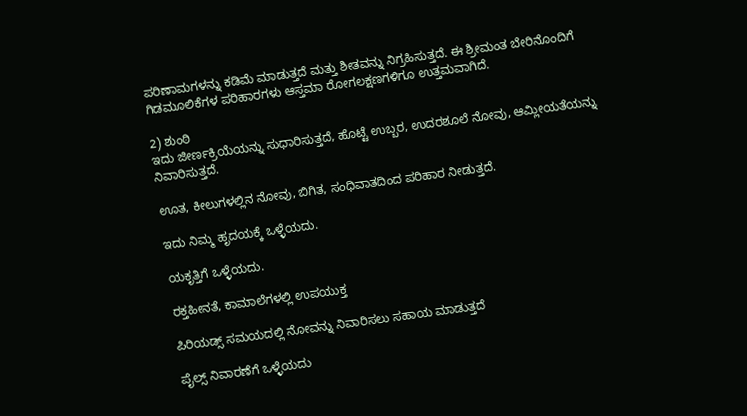ಪರಿಣಾಮಗಳನ್ನು ಕಡಿಮೆ ಮಾಡುತ್ತದೆ ಮತ್ತು ಶೀತವನ್ನು ನಿಗ್ರಹಿಸುತ್ತದೆ. ಈ ಶ್ರೀಮಂತ ಬೇರಿನೊಂದಿಗೆ ಗಿಡಮೂಲಿಕೆಗಳ ಪರಿಹಾರಗಳು ಆಸ್ತಮಾ ರೋಗಲಕ್ಷಣಗಳಿಗೂ ಉತ್ತಮವಾಗಿದೆ.

2) ಶುಂಠಿ
ಇದು ಜೀರ್ಣಕ್ರಿಯೆಯನ್ನು ಸುಧಾರಿಸುತ್ತದೆ, ಹೊಟ್ಟೆ ಉಬ್ಬರ, ಉದರಶೂಲೆ ನೋವು, ಆಮ್ಲೀಯತೆಯನ್ನು ನಿವಾರಿಸುತ್ತದೆ.

ಊತ, ಕೀಲುಗಳಲ್ಲಿನ ನೋವು, ಬಿಗಿತ, ಸಂಧಿವಾತದಿಂದ ಪರಿಹಾರ ನೀಡುತ್ತದೆ.

ಇದು ನಿಮ್ಮ ಹೃದಯಕ್ಕೆ ಒಳ್ಳೆಯದು.

ಯಕೃತ್ತಿಗೆ ಒಳ್ಳೆಯದು.

ರಕ್ತಹೀನತೆ, ಕಾಮಾಲೆಗಳಲ್ಲಿ ಉಪಯುಕ್ತ

ಪಿರಿಯಡ್ಸ್ ಸಮಯದಲ್ಲಿ ನೋವನ್ನು ನಿವಾರಿಸಲು ಸಹಾಯ ಮಾಡುತ್ತದೆ

ಪೈಲ್ಸ್ ನಿವಾರಣೆಗೆ ಒಳ್ಳೆಯದು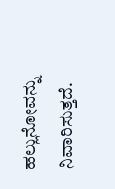ಹಲ್ಲುನೋವನ್ನು ನಿವಾರಿಸುತ್ತದೆ.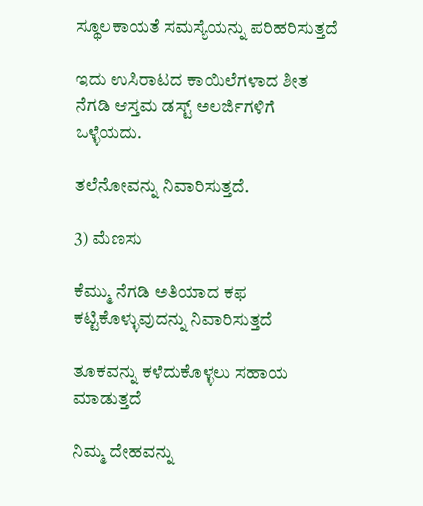ಸ್ಥೂಲಕಾಯತೆ ಸಮಸ್ಯೆಯನ್ನು ಪರಿಹರಿಸುತ್ತದೆ

ಇದು ಉಸಿರಾಟದ ಕಾಯಿಲೆಗಳಾದ ಶೀತ ನೆಗಡಿ ಆಸ್ತಮ ಡಸ್ಟ್ ಅಲರ್ಜಿಗಳಿಗೆ ಒಳ್ಳೆಯದು.

ತಲೆನೋವನ್ನು ನಿವಾರಿಸುತ್ತದೆ.

3) ಮೆಣಸು

ಕೆಮ್ಮು ನೆಗಡಿ ಅತಿಯಾದ ಕಫ ಕಟ್ಟಿಕೊಳ್ಳುವುದನ್ನು ನಿವಾರಿಸುತ್ತದೆ

ತೂಕವನ್ನು ಕಳೆದುಕೊಳ್ಳಲು ಸಹಾಯ ಮಾಡುತ್ತದೆ

ನಿಮ್ಮ ದೇಹವನ್ನು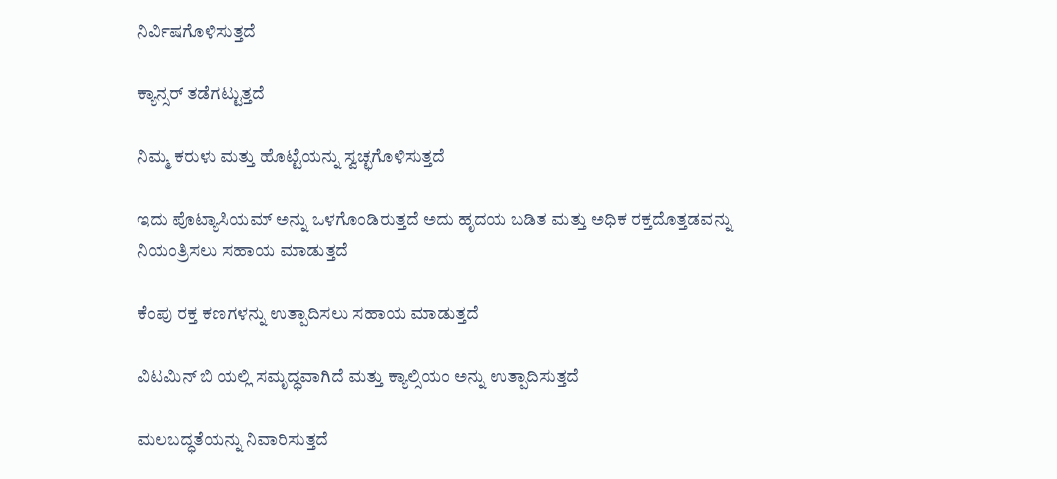ನಿರ್ವಿಷಗೊಳಿಸುತ್ತದೆ

ಕ್ಯಾನ್ಸರ್ ತಡೆಗಟ್ಟುತ್ತದೆ

ನಿಮ್ಮ ಕರುಳು ಮತ್ತು ಹೊಟ್ಟೆಯನ್ನು ಸ್ವಚ್ಛಗೊಳಿಸುತ್ತದೆ

ಇದು ಪೊಟ್ಯಾಸಿಯಮ್ ಅನ್ನು ಒಳಗೊಂಡಿರುತ್ತದೆ ಅದು ಹೃದಯ ಬಡಿತ ಮತ್ತು ಅಧಿಕ ರಕ್ತದೊತ್ತಡವನ್ನು ನಿಯಂತ್ರಿಸಲು ಸಹಾಯ ಮಾಡುತ್ತದೆ

ಕೆಂಪು ರಕ್ತ ಕಣಗಳನ್ನು ಉತ್ಪಾದಿಸಲು ಸಹಾಯ ಮಾಡುತ್ತದೆ

ವಿಟಮಿನ್ ಬಿ ಯಲ್ಲಿ ಸಮೃದ್ಧವಾಗಿದೆ ಮತ್ತು ಕ್ಯಾಲ್ಸಿಯಂ ಅನ್ನು ಉತ್ಪಾದಿಸುತ್ತದೆ

ಮಲಬದ್ಧತೆಯನ್ನು ನಿವಾರಿಸುತ್ತದೆ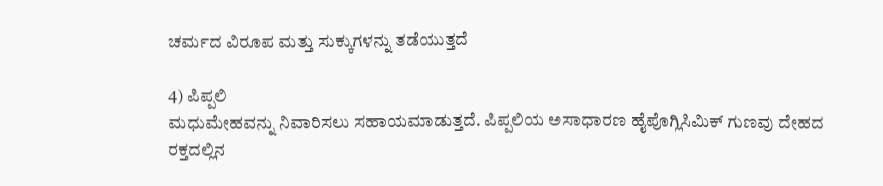ಚರ್ಮದ ವಿರೂಪ ಮತ್ತು ಸುಕ್ಕುಗಳನ್ನು ತಡೆಯುತ್ತದೆ

4) ಪಿಪ್ಪಲಿ
ಮಧುಮೇಹವನ್ನು ನಿವಾರಿಸಲು ಸಹಾಯಮಾಡುತ್ತದೆ. ಪಿಪ್ಪಲಿಯ ಅಸಾಧಾರಣ ಹೈಪೊಗ್ಲಿಸಿಮಿಕ್ ಗುಣವು ದೇಹದ ರಕ್ತದಲ್ಲಿನ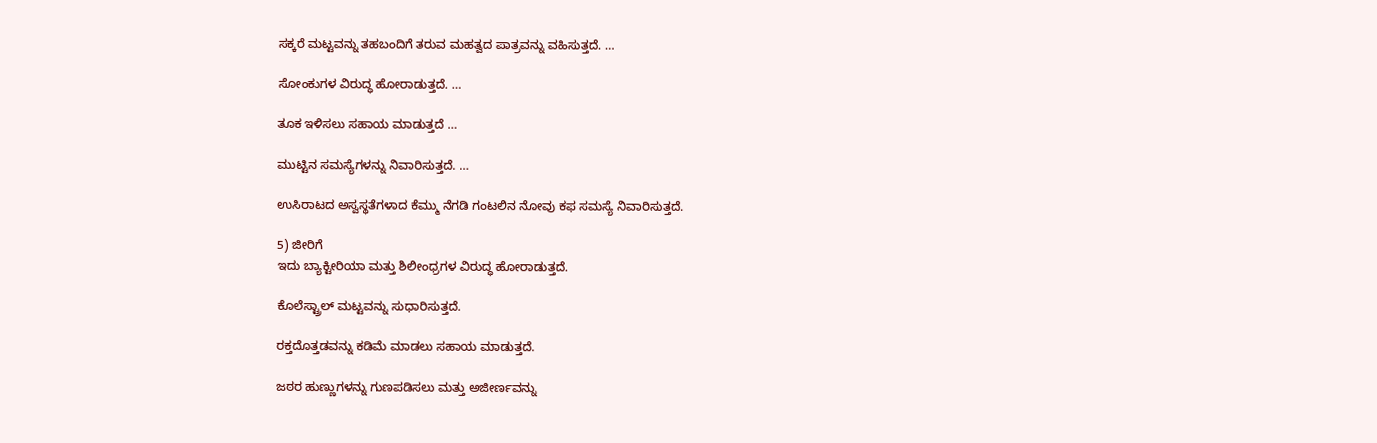ಸಕ್ಕರೆ ಮಟ್ಟವನ್ನು ತಹಬಂದಿಗೆ ತರುವ ಮಹತ್ವದ ಪಾತ್ರವನ್ನು ವಹಿಸುತ್ತದೆ. …

ಸೋಂಕುಗಳ ವಿರುದ್ಧ ಹೋರಾಡುತ್ತದೆ. …

ತೂಕ ಇಳಿಸಲು ಸಹಾಯ ಮಾಡುತ್ತದೆ …

ಮುಟ್ಟಿನ ಸಮಸ್ಯೆಗಳನ್ನು ನಿವಾರಿಸುತ್ತದೆ. …

ಉಸಿರಾಟದ ಅಸ್ವಸ್ಥತೆಗಳಾದ ಕೆಮ್ಮು ನೆಗಡಿ ಗಂಟಲಿನ ನೋವು ಕಫ ಸಮಸ್ಯೆ ನಿವಾರಿಸುತ್ತದೆ.

5) ಜೀರಿಗೆ
ಇದು ಬ್ಯಾಕ್ಟೀರಿಯಾ ಮತ್ತು ಶಿಲೀಂಧ್ರಗಳ ವಿರುದ್ಧ ಹೋರಾಡುತ್ತದೆ.

ಕೊಲೆಸ್ಟ್ರಾಲ್ ಮಟ್ಟವನ್ನು ಸುಧಾರಿಸುತ್ತದೆ.

ರಕ್ತದೊತ್ತಡವನ್ನು ಕಡಿಮೆ ಮಾಡಲು ಸಹಾಯ ಮಾಡುತ್ತದೆ.

ಜಠರ ಹುಣ್ಣುಗಳನ್ನು ಗುಣಪಡಿಸಲು ಮತ್ತು ಅಜೀರ್ಣವನ್ನು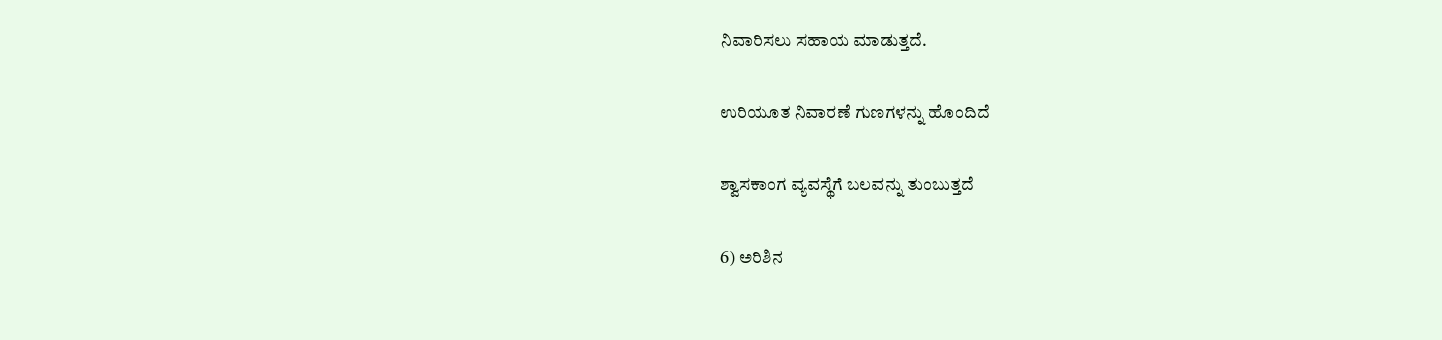ನಿವಾರಿಸಲು ಸಹಾಯ ಮಾಡುತ್ತದೆ.

ಉರಿಯೂತ ನಿವಾರಣೆ ಗುಣಗಳನ್ನು ಹೊಂದಿದೆ

ಶ್ವಾಸಕಾಂಗ ವ್ಯವಸ್ಥೆಗೆ ಬಲವನ್ನು ತುಂಬುತ್ತದೆ

6) ಅರಿಶಿನ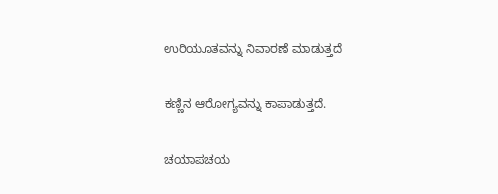ಉರಿಯೂತವನ್ನು ನಿವಾರಣೆ ಮಾಡುತ್ತದೆ

ಕಣ್ಣಿನ ಆರೋಗ್ಯವನ್ನು ಕಾಪಾಡುತ್ತದೆ.

ಚಯಾಪಚಯ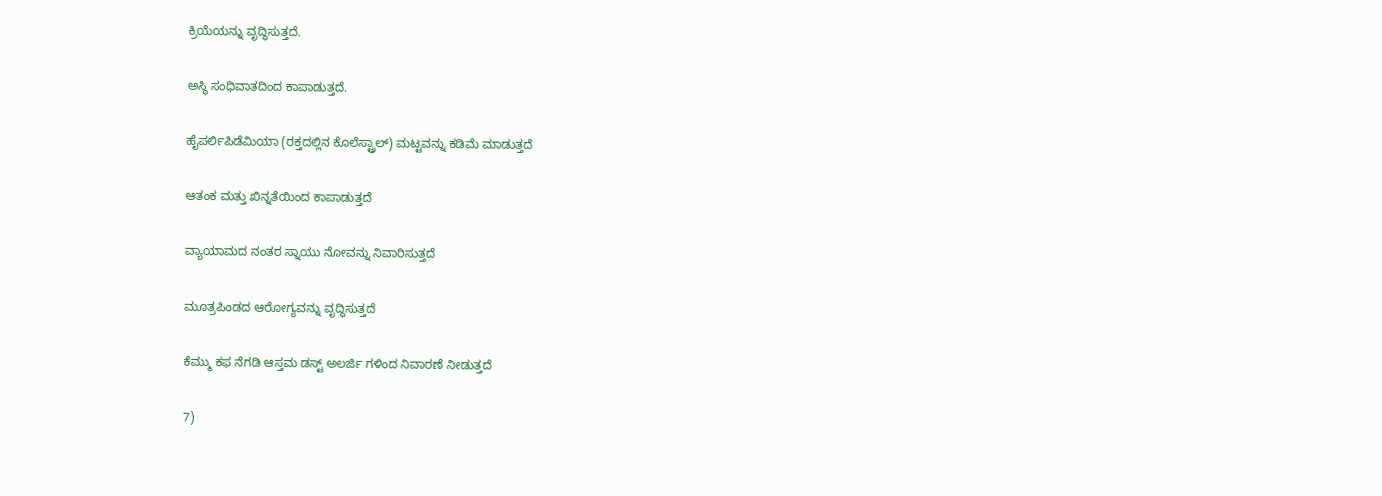ಕ್ರಿಯೆಯನ್ನು ವೃದ್ಧಿಸುತ್ತದೆ.

ಅಸ್ಥಿ ಸಂಧಿವಾತದಿಂದ ಕಾಪಾಡುತ್ತದೆ.

ಹೈಪರ್ಲಿಪಿಡೆಮಿಯಾ (ರಕ್ತದಲ್ಲಿನ ಕೊಲೆಸ್ಟ್ರಾಲ್) ಮಟ್ಟವನ್ನು ಕಡಿಮೆ ಮಾಡುತ್ತದೆ

ಆತಂಕ ಮತ್ತು ಖಿನ್ನತೆಯಿಂದ ಕಾಪಾಡುತ್ತದೆ

ವ್ಯಾಯಾಮದ ನಂತರ ಸ್ನಾಯು ನೋವನ್ನು ನಿವಾರಿಸುತ್ತದೆ

ಮೂತ್ರಪಿಂಡದ ಆರೋಗ್ಯವನ್ನು ವೃದ್ಧಿಸುತ್ತದೆ

ಕೆಮ್ಮು ಕಫ ನೆಗಡಿ ಆಸ್ತಮ ಡಸ್ಟ್ ಅಲರ್ಜಿ ಗಳಿಂದ ನಿವಾರಣೆ ನೀಡುತ್ತದೆ

7)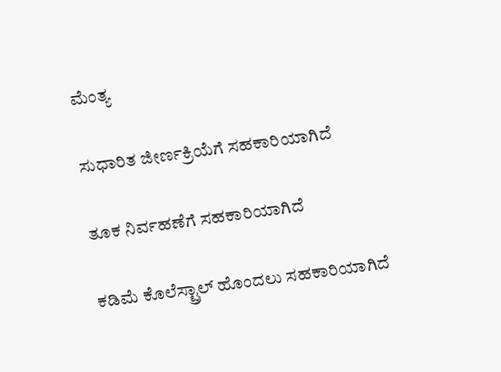ಮೆಂತ್ಯ

ಸುಧಾರಿತ ಜೀರ್ಣಕ್ರಿಯೆಗೆ ಸಹಕಾರಿಯಾಗಿದೆ

ತೂಕ ನಿರ್ವಹಣೆಗೆ ಸಹಕಾರಿಯಾಗಿದೆ

ಕಡಿಮೆ ಕೊಲೆಸ್ಟ್ರಾಲ್ ಹೊಂದಲು ಸಹಕಾರಿಯಾಗಿದೆ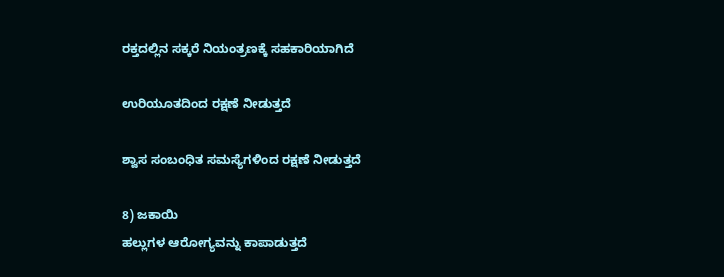ರಕ್ತದಲ್ಲಿನ ಸಕ್ಕರೆ ನಿಯಂತ್ರಣಕ್ಕೆ ಸಹಕಾರಿಯಾಗಿದೆ

ಉರಿಯೂತದಿಂದ ರಕ್ಷಣೆ ನೀಡುತ್ತದೆ

ಶ್ವಾಸ ಸಂಬಂಧಿತ ಸಮಸ್ಯೆಗಳಿಂದ ರಕ್ಷಣೆ ನೀಡುತ್ತದೆ

8) ಜಕಾಯಿ
ಹಲ್ಲುಗಳ ಆರೋಗ್ಯವನ್ನು ಕಾಪಾಡುತ್ತದೆ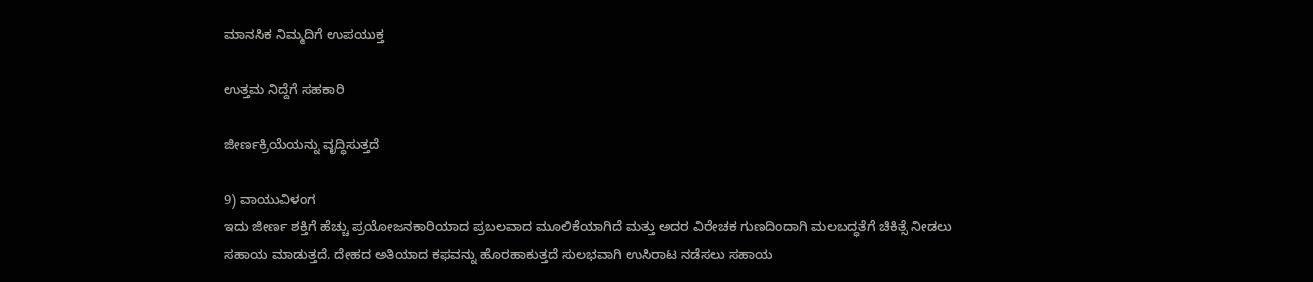ಮಾನಸಿಕ ನಿಮ್ಮದಿಗೆ ಉಪಯುಕ್ತ

ಉತ್ತಮ ನಿದ್ದೆಗೆ ಸಹಕಾರಿ

ಜೀರ್ಣಕ್ರಿಯೆಯನ್ನು ವೃದ್ಧಿಸುತ್ತದೆ

9) ವಾಯುವಿಳಂಗ
ಇದು ಜೀರ್ಣ ಶಕ್ತಿಗೆ ಹೆಚ್ಚು ಪ್ರಯೋಜನಕಾರಿಯಾದ ಪ್ರಬಲವಾದ ಮೂಲಿಕೆಯಾಗಿದೆ ಮತ್ತು ಅದರ ವಿರೇಚಕ ಗುಣದಿಂದಾಗಿ ಮಲಬದ್ಧತೆಗೆ ಚಿಕಿತ್ಸೆ ನೀಡಲು ಸಹಾಯ ಮಾಡುತ್ತದೆ. ದೇಹದ ಅತಿಯಾದ ಕಫವನ್ನು ಹೊರಹಾಕುತ್ತದೆ ಸುಲಭವಾಗಿ ಉಸಿರಾಟ ನಡೆಸಲು ಸಹಾಯ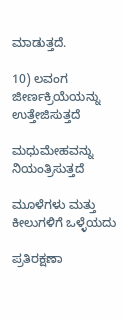ಮಾಡುತ್ತದೆ.

10) ಲವಂಗ
ಜೀರ್ಣಕ್ರಿಯೆಯನ್ನು ಉತ್ತೇಜಿಸುತ್ತದೆ

ಮಧುಮೇಹವನ್ನು ನಿಯಂತ್ರಿಸುತ್ತದೆ

ಮೂಳೆಗಳು ಮತ್ತು ಕೀಲುಗಳಿಗೆ ಒಳ್ಳೆಯದು

ಪ್ರತಿರಕ್ಷಣಾ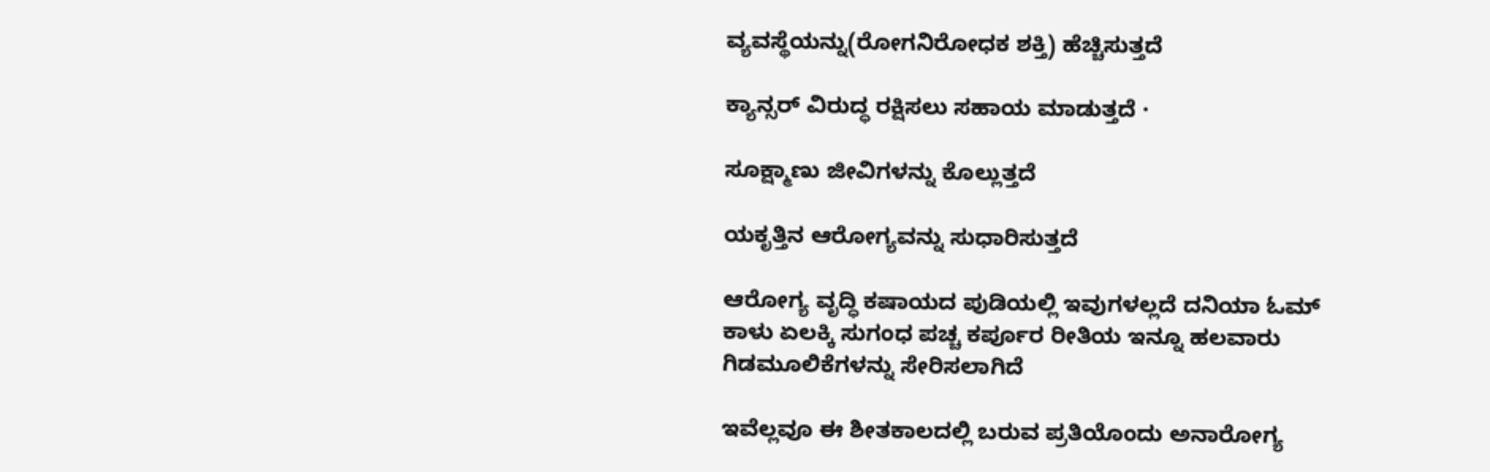ವ್ಯವಸ್ಥೆಯನ್ನು(ರೋಗನಿರೋಧಕ ಶಕ್ತಿ) ಹೆಚ್ಚಿಸುತ್ತದೆ

ಕ್ಯಾನ್ಸರ್ ವಿರುದ್ಧ ರಕ್ಷಿಸಲು ಸಹಾಯ ಮಾಡುತ್ತದೆ ·

ಸೂಕ್ಷ್ಮಾಣು ಜೀವಿಗಳನ್ನು ಕೊಲ್ಲುತ್ತದೆ

ಯಕೃತ್ತಿನ ಆರೋಗ್ಯವನ್ನು ಸುಧಾರಿಸುತ್ತದೆ

ಆರೋಗ್ಯ ವೃದ್ಧಿ ಕಷಾಯದ ಪುಡಿಯಲ್ಲಿ ಇವುಗಳಲ್ಲದೆ ದನಿಯಾ ಓಮ್ ಕಾಳು ಏಲಕ್ಕಿ ಸುಗಂಧ ಪಚ್ಚ ಕರ್ಪೂರ ರೀತಿಯ ಇನ್ನೂ ಹಲವಾರು ಗಿಡಮೂಲಿಕೆಗಳನ್ನು ಸೇರಿಸಲಾಗಿದೆ

ಇವೆಲ್ಲವೂ ಈ ಶೀತಕಾಲದಲ್ಲಿ ಬರುವ ಪ್ರತಿಯೊಂದು ಅನಾರೋಗ್ಯ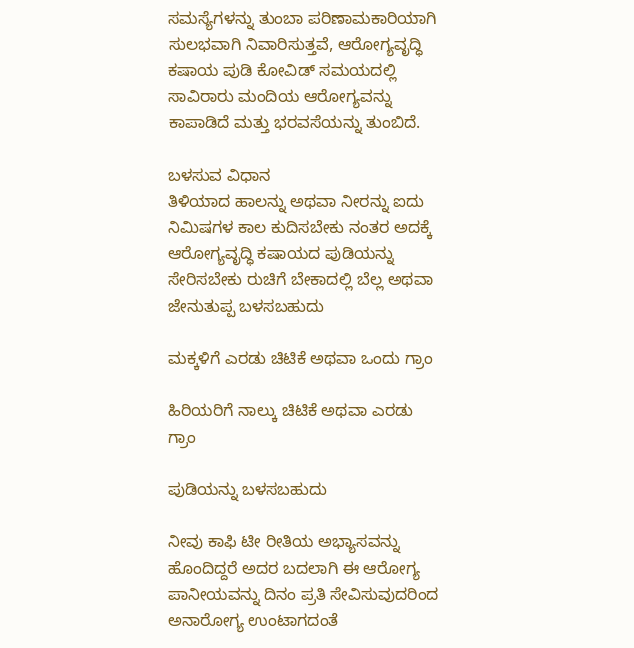ಸಮಸ್ಯೆಗಳನ್ನು ತುಂಬಾ ಪರಿಣಾಮಕಾರಿಯಾಗಿ ಸುಲಭವಾಗಿ ನಿವಾರಿಸುತ್ತವೆ, ಆರೋಗ್ಯವೃದ್ಧಿ ಕಷಾಯ ಪುಡಿ ಕೋವಿಡ್ ಸಮಯದಲ್ಲಿ ಸಾವಿರಾರು ಮಂದಿಯ ಆರೋಗ್ಯವನ್ನು ಕಾಪಾಡಿದೆ ಮತ್ತು ಭರವಸೆಯನ್ನು ತುಂಬಿದೆ.

ಬಳಸುವ ವಿಧಾನ
ತಿಳಿಯಾದ ಹಾಲನ್ನು ಅಥವಾ ನೀರನ್ನು ಐದು ನಿಮಿಷಗಳ ಕಾಲ ಕುದಿಸಬೇಕು ನಂತರ ಅದಕ್ಕೆ ಆರೋಗ್ಯವೃದ್ಧಿ ಕಷಾಯದ ಪುಡಿಯನ್ನು ಸೇರಿಸಬೇಕು ರುಚಿಗೆ ಬೇಕಾದಲ್ಲಿ ಬೆಲ್ಲ ಅಥವಾ ಜೇನುತುಪ್ಪ ಬಳಸಬಹುದು

ಮಕ್ಕಳಿಗೆ ಎರಡು ಚಿಟಿಕೆ ಅಥವಾ ಒಂದು ಗ್ರಾಂ

ಹಿರಿಯರಿಗೆ ನಾಲ್ಕು ಚಿಟಿಕೆ ಅಥವಾ ಎರಡು ಗ್ರಾಂ

ಪುಡಿಯನ್ನು ಬಳಸಬಹುದು

ನೀವು ಕಾಫಿ ಟೀ ರೀತಿಯ ಅಭ್ಯಾಸವನ್ನು ಹೊಂದಿದ್ದರೆ ಅದರ ಬದಲಾಗಿ ಈ ಆರೋಗ್ಯ ಪಾನೀಯವನ್ನು ದಿನಂ ಪ್ರತಿ ಸೇವಿಸುವುದರಿಂದ ಅನಾರೋಗ್ಯ ಉಂಟಾಗದಂತೆ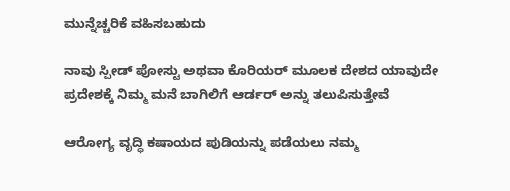ಮುನ್ನೆಚ್ಚರಿಕೆ ವಹಿಸಬಹುದು

ನಾವು ಸ್ಪೀಡ್ ಪೋಸ್ಟು ಅಥವಾ ಕೊರಿಯರ್ ಮೂಲಕ ದೇಶದ ಯಾವುದೇ ಪ್ರದೇಶಕ್ಕೆ ನಿಮ್ಮ ಮನೆ ಬಾಗಿಲಿಗೆ ಆರ್ಡರ್ ಅನ್ನು ತಲುಪಿಸುತ್ತೇವೆ

ಆರೋಗ್ಯ ವೃದ್ಧಿ ಕಷಾಯದ ಪುಡಿಯನ್ನು ಪಡೆಯಲು ನಮ್ಮ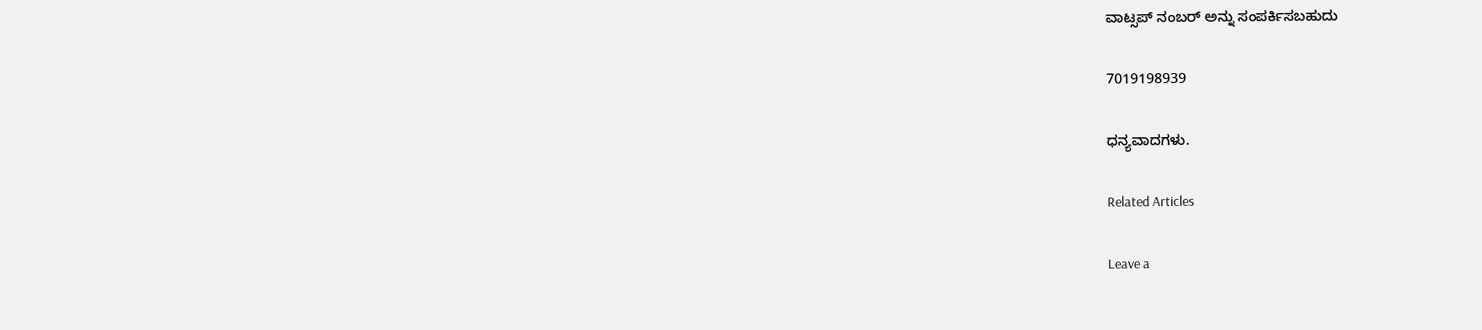ವಾಟ್ಸಪ್ ನಂಬರ್ ಅನ್ನು ಸಂಪರ್ಕಿಸಬಹುದು

7019198939

ಧನ್ಯವಾದಗಳು.

Related Articles

Leave a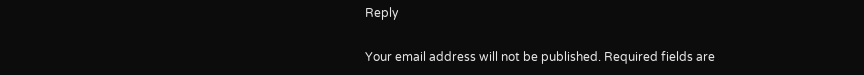Reply

Your email address will not be published. Required fields are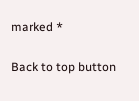marked *

Back to top button